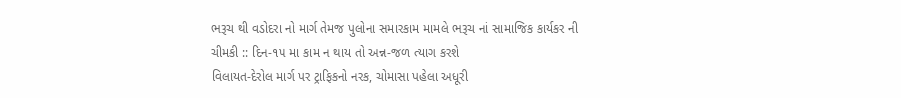ભરૂચ થી વડોદરા નો માર્ગ તેમજ પુલોના સમારકામ મામલે ભરૂચ નાં સામાજિક કાર્યકર ની ચીમકી :: દિન-૧૫ મા કામ ન થાય તો અન્ન-જળ ત્યાગ કરશે
વિલાયત-દેરોલ માર્ગ પર ટ્રાફિકનો નરક, ચોમાસા પહેલા અધૂરી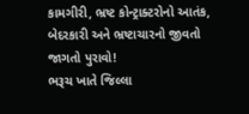કામગીરી, ભ્રષ્ટ કોન્ટ્રાક્ટરોનો આતંક, બેદરકારી અને ભ્રષ્ટાચારનો જીવતો જાગતો પુરાવો!
ભરૂચ ખાતે જિલ્લા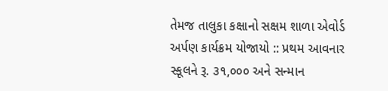તેમજ તાલુકા કક્ષાનો સક્ષમ શાળા એવોર્ડ અર્પણ કાર્યક્રમ યોજાયો :: પ્રથમ આવનાર સ્કૂલને રૂ. ૩૧,૦૦૦ અને સન્માન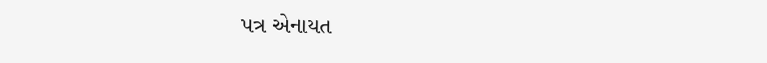પત્ર એનાયત